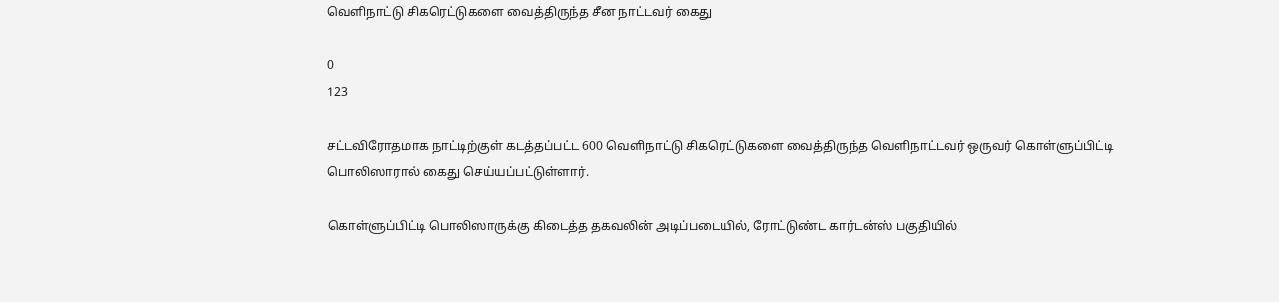வெளிநாட்டு சிகரெட்டுகளை வைத்திருந்த சீன நாட்டவர் கைது

0
123

சட்டவிரோதமாக நாட்டிற்குள் கடத்தப்பட்ட 600 வெளிநாட்டு சிகரெட்டுகளை வைத்திருந்த வெளிநாட்டவர் ஒருவர் கொள்ளுப்பிட்டி பொலிஸாரால் கைது செய்யப்பட்டுள்ளார்.

கொள்ளுப்பிட்டி பொலிஸாருக்கு கிடைத்த தகவலின் அடிப்படையில், ரோட்டுண்ட கார்டன்ஸ் பகுதியில்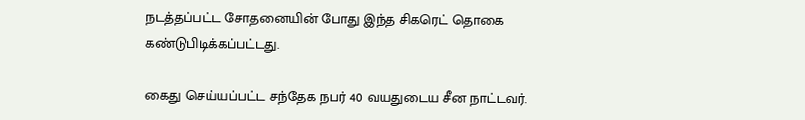நடத்தப்பட்ட சோதனையின் போது இந்த சிகரெட் தொகை கண்டுபிடிக்கப்பட்டது.

கைது செய்யப்பட்ட சந்தேக நபர் 40 வயதுடைய சீன நாட்டவர்.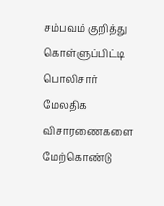சம்பவம் குறித்து கொள்ளுப்பிட்டி பொலிசார் மேலதிக விசாரணைகளை மேற்கொண்டு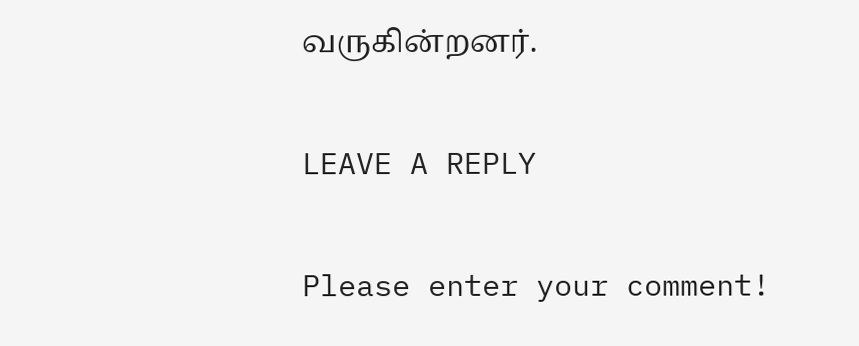வருகின்றனர்.

LEAVE A REPLY

Please enter your comment!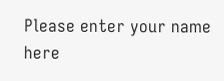Please enter your name here